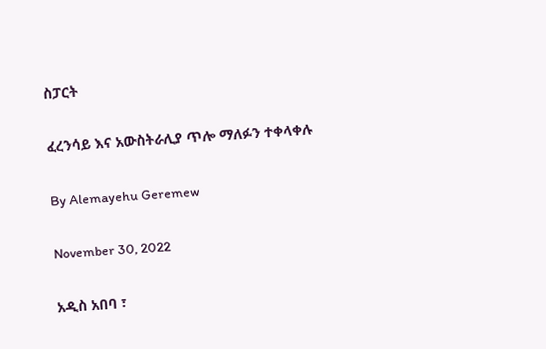ስፓርት

ፈረንሳይ እና አውስትራሊያ ጥሎ ማለፉን ተቀላቀሉ

By Alemayehu Geremew

November 30, 2022

አዲስ አበባ ፣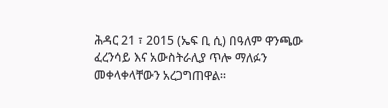ሕዳር 21 ፣ 2015 (ኤፍ ቢ ሲ) በዓለም ዋንጫው ፈረንሳይ እና አውስትራሊያ ጥሎ ማለፉን መቀላቀላቸውን አረጋግጠዋል።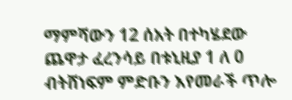ማምሻውን 12 ሰአት በተካሄደው ጨዋታ ፈረንሳይ በቱኒዚያ 1 ለ 0 ብትሸነፍም ምድቡን እየመራች ጥሎ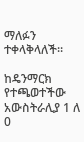ማለፉን ተቀላቅላለች።

ከዴንማርክ የተጫወተችው አውስትራሊያ 1 ለ 0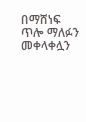በማሸነፍ ጥሎ ማለፉን መቀላቀሏን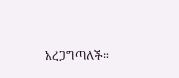አረጋግጣለች።